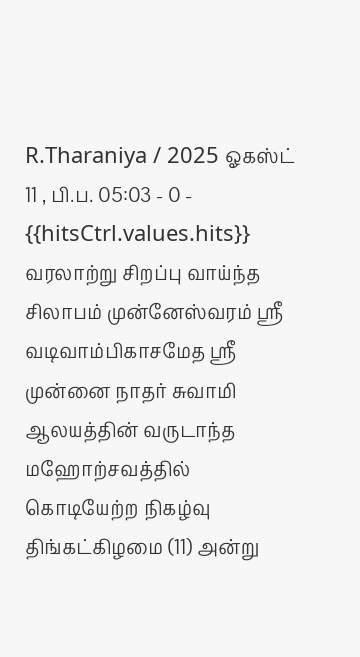R.Tharaniya / 2025 ஓகஸ்ட் 11 , பி.ப. 05:03 - 0 - {{hitsCtrl.values.hits}}
வரலாற்று சிறப்பு வாய்ந்த சிலாபம் முன்னேஸ்வரம் ஶ்ரீ வடிவாம்பிகாசமேத ஶ்ரீ முன்னை நாதர் சுவாமி ஆலயத்தின் வருடாந்த மஹோற்சவத்தில் கொடியேற்ற நிகழ்வு திங்கட்கிழமை (11) அன்று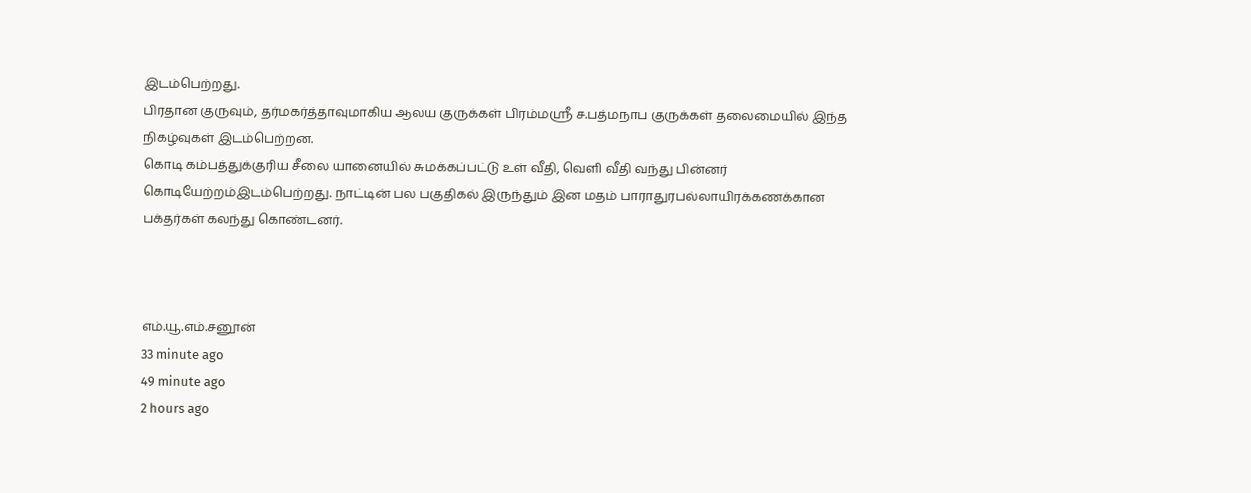இடம்பெற்றது.
பிரதான குருவும், தர்மகர்த்தாவுமாகிய ஆலய குருக்கள் பிரம்மஶ்ரீ ச.பத்மநாப குருக்கள் தலைமையில் இந்த நிகழ்வுகள் இடம்பெற்றன.
கொடி கம்பத்துக்குரிய சீலை யானையில் சுமக்கப்பட்டு உள் வீதி, வெளி வீதி வந்து பின்னர் கொடியேற்றம்இடம்பெற்றது. நாட்டின் பல பகுதிகல் இருந்தும் இன மதம் பாராதுரபல்லாயிரக்கணக்கான பக்தர்கள் கலந்து கொண்டனர்.



எம்.யூ.எம்.சனூன்
33 minute ago
49 minute ago
2 hours ago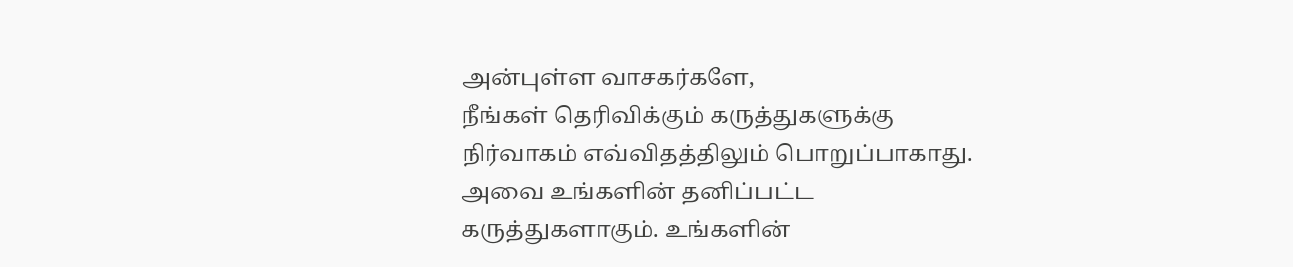அன்புள்ள வாசகர்களே,
நீங்கள் தெரிவிக்கும் கருத்துகளுக்கு நிர்வாகம் எவ்விதத்திலும் பொறுப்பாகாது. அவை உங்களின் தனிப்பட்ட கருத்துகளாகும். உங்களின்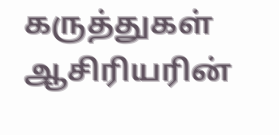கருத்துகள் ஆசிரியரின்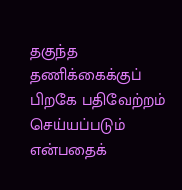தகுந்த தணிக்கைக்குப் பிறகே பதிவேற்றம் செய்யப்படும் என்பதைக்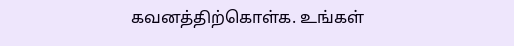கவனத்திற்கொள்க. உங்கள்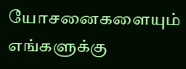யோசனைகளையும் எங்களுக்கு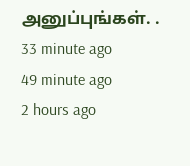அனுப்புங்கள். .
33 minute ago
49 minute ago
2 hours ago